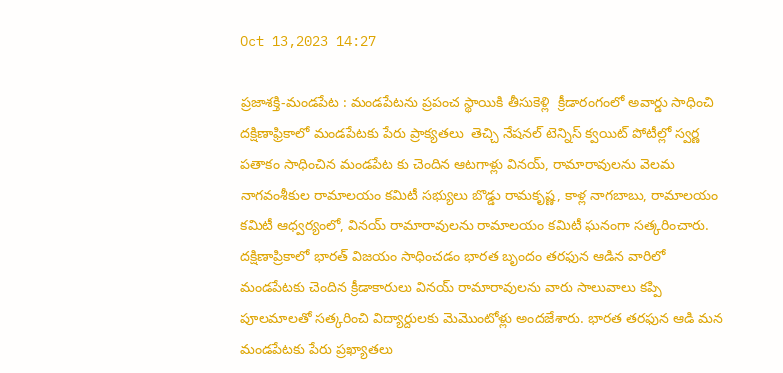Oct 13,2023 14:27

ప్రజాశక్తి-మండపేట : మండపేటను ప్రపంచ స్థాయికి తీసుకెళ్లి  క్రీడారంగంలో అవార్డు సాధించి దక్షిణాఫ్రికాలో మండపేటకు పేరు ప్రాక్యతలు  తెచ్చి నేషనల్ టెన్నిస్ క్వయిట్ పోటీల్లో స్వర్ణ పతాకం సాధించిన మండపేట కు చెందిన ఆటగాళ్లు వినయ్, రామారావులను వెలమ నాగవంశీకుల రామాలయం కమిటీ సభ్యులు బొడ్డు రామకృష్ణ, కాళ్ల నాగబాబు, రామాలయం కమిటీ ఆధ్వర్యంలో, వినయ్ రామారావులను రామాలయం కమిటీ ఘనంగా సత్కరించారు. దక్షిణాప్రికాలో భారత్ విజయం సాధించడం భారత బృందం తరఫున ఆడిన వారిలో మండపేటకు చెందిన క్రీడాకారులు వినయ్ రామారావులను వారు సాలువాలు కప్పి పూలమాలతో సత్కరించి విద్యార్దులకు మెమొంటోళ్లు అందజేశారు. భారత తరఫున ఆడి మన మండపేటకు పేరు ప్రఖ్యాతలు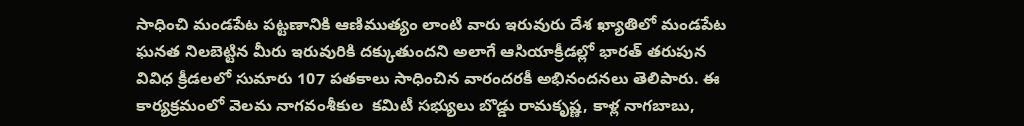సాధించి మండపేట పట్టణానికి ఆణిముత్యం లాంటి వారు ఇరువురు దేశ ఖ్యాతిలో మండపేట ఘనత నిలబెట్టిన మీరు ఇరువురికి దక్కుతుందని అలాగే ఆసియాక్రీడల్లో భారత్ తరుపున వివిధ క్రీడలలో సుమారు 107 పతకాలు సాధించిన వారందరకీ అభినందనలు తెలిపారు. ఈ కార్యక్రమంలో వెలమ నాగవంశీకుల  కమిటీ సభ్యులు బొడ్డు రామకృష్ణ, కాళ్ల నాగబాబు,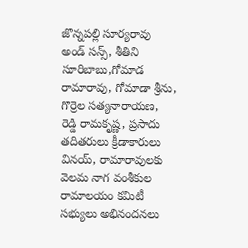జొన్నపల్లి సూర్యరావు  అండ్ సన్స్, శీతిని సూరిబాబు,గోమాడ రామారావు, గోమాడా శ్రీను, గొర్రెల సత్యనారాయణ, రెడ్డి రామకృష్ణ, ప్రసాదు తదితరులు క్రీడాకారులు వినయ్, రామారావులకు  వెలమ నాగ వంశీకుల  రామాలయం కమిటీ సభ్యులు అభినందనలు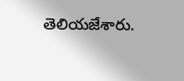తెలియజేశారు.